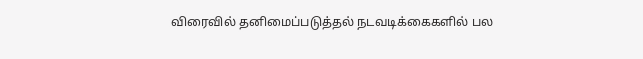விரைவில் தனிமைப்படுத்தல் நடவடிக்கைகளில் பல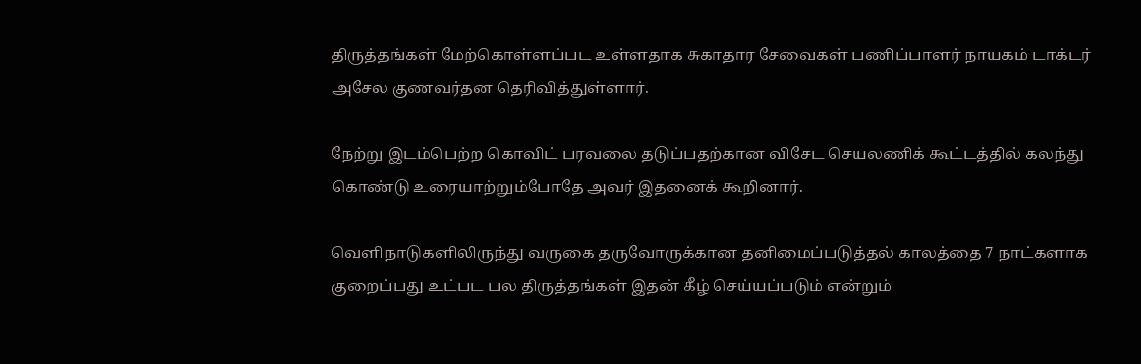திருத்தங்கள் மேற்கொள்ளப்பட உள்ளதாக சுகாதார சேவைகள் பணிப்பாளர் நாயகம் டாக்டர் அசேல குணவர்தன தெரிவித்துள்ளார்.

நேற்று இடம்பெற்ற கொவிட் பரவலை தடுப்பதற்கான விசேட செயலணிக் கூட்டத்தில் கலந்து கொண்டு உரையாற்றும்போதே அவர் இதனைக் கூறினார்.

வெளிநாடுகளிலிருந்து வருகை தருவோருக்கான தனிமைப்படுத்தல் காலத்தை 7 நாட்களாக குறைப்பது உட்பட பல திருத்தங்கள் இதன் கீழ் செய்யப்படும் என்றும்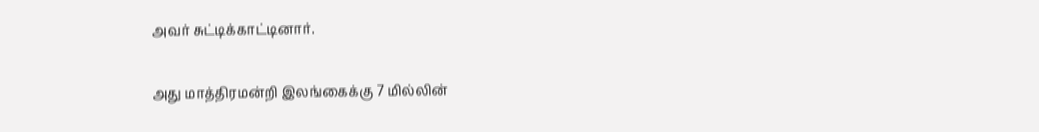அவர் சுட்டிக்காட்டினார்.

அது மாத்திரமன்றி இலங்கைக்கு 7 மில்லின்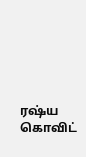ரஷ்ய கொவிட்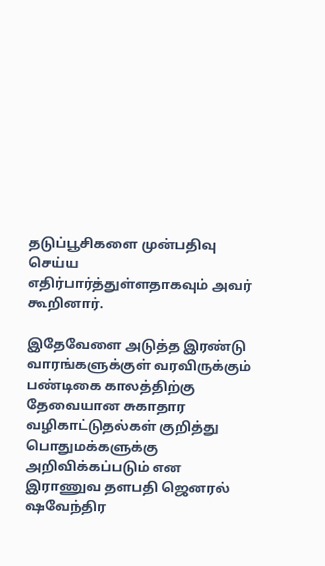தடுப்பூசிகளை முன்பதிவு செய்ய எதிர்பார்த்துள்ளதாகவும் அவர் கூறினார்.

இதேவேளை அடுத்த இரண்டு வாரங்களுக்குள் வரவிருக்கும் பண்டிகை காலத்திற்கு தேவையான சுகாதார வழிகாட்டுதல்கள் குறித்து பொதுமக்களுக்கு அறிவிக்கப்படும் என இராணுவ தளபதி ஜெனரல் ஷவேந்திர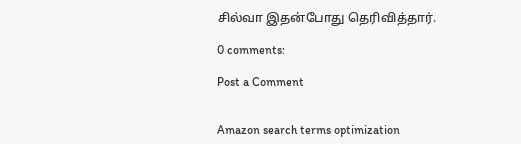சில்வா இதன்போது தெரிவித்தார்.

0 comments:

Post a Comment


Amazon search terms optimization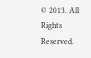© 2013. All Rights Reserved.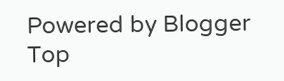Powered by Blogger
Top